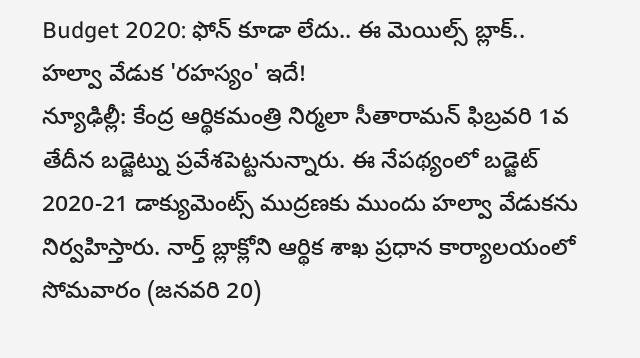Budget 2020: ఫోన్ కూడా లేదు.. ఈ మెయిల్స్ బ్లాక్.. హల్వా వేడుక 'రహస్యం' ఇదే!
న్యూఢిల్లీ: కేంద్ర ఆర్థికమంత్రి నిర్మలా సీతారామన్ ఫిబ్రవరి 1వ తేదీన బడ్జెట్ను ప్రవేశపెట్టనున్నారు. ఈ నేపథ్యంలో బడ్జెట్ 2020-21 డాక్యుమెంట్స్ ముద్రణకు ముందు హల్వా వేడుకను నిర్వహిస్తారు. నార్త్ బ్లాక్లోని ఆర్థిక శాఖ ప్రధాన కార్యాలయంలో సోమవారం (జనవరి 20)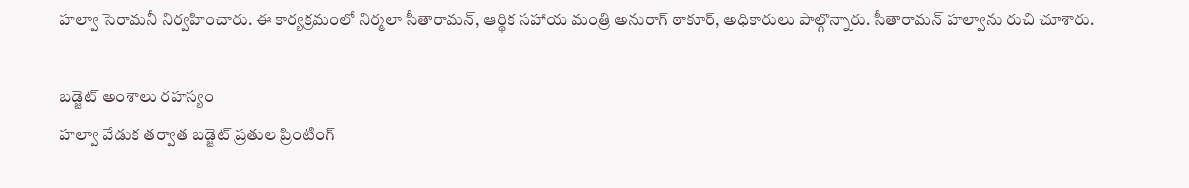హల్వా సెరామనీ నిర్వహించారు. ఈ కార్యక్రమంలో నిర్మలా సీతారామన్, ఆర్థిక సహాయ మంత్రి అనురాగ్ ఠాకూర్, అధికారులు పాల్గొన్నారు. సీతారామన్ హల్వాను రుచి చూశారు.

బడ్జెట్ అంశాలు రహస్యం
హల్వా వేడుక తర్వాత బడ్జెట్ ప్రతుల ప్రింటింగ్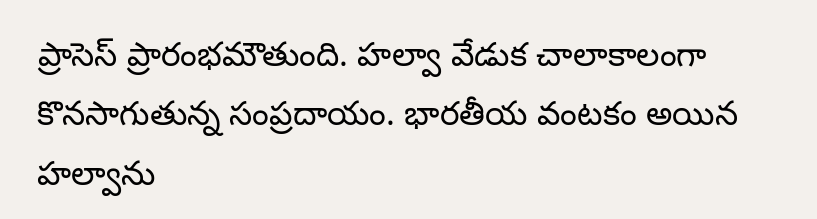ప్రాసెస్ ప్రారంభమౌతుంది. హల్వా వేడుక చాలాకాలంగా కొనసాగుతున్న సంప్రదాయం. భారతీయ వంటకం అయిన హల్వాను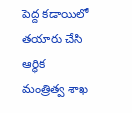పెద్ద కడాయిలో తయారు చేసి ఆర్థిక మంత్రిత్వ శాఖ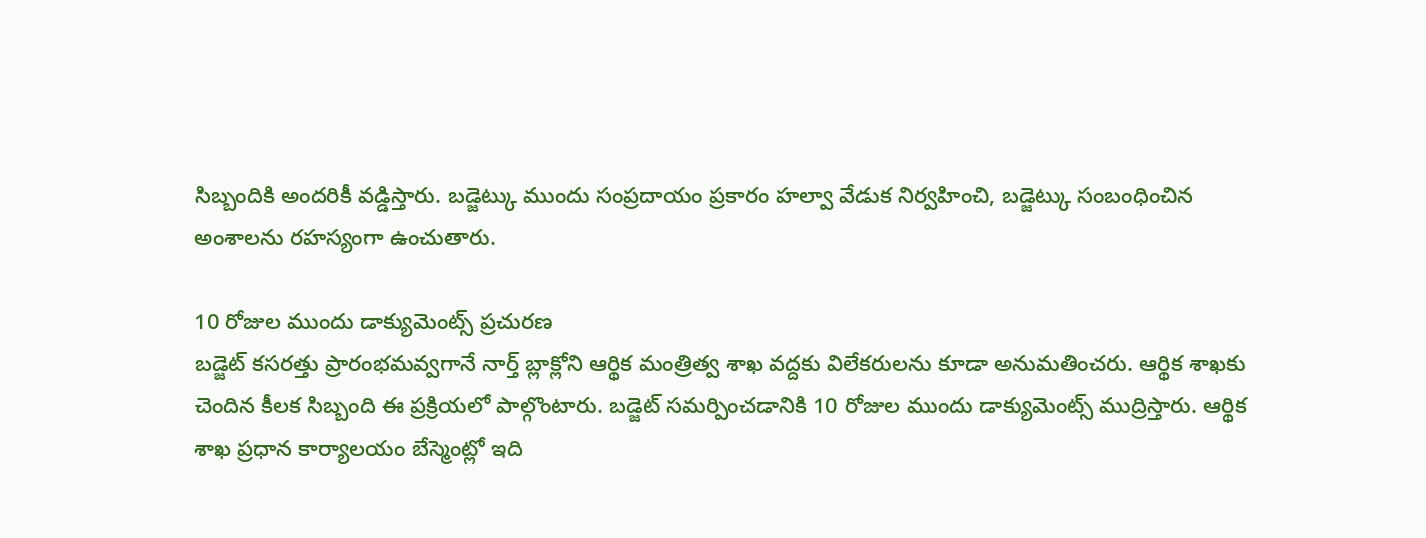సిబ్బందికి అందరికీ వడ్డిస్తారు. బడ్జెట్కు ముందు సంప్రదాయం ప్రకారం హల్వా వేడుక నిర్వహించి, బడ్జెట్కు సంబంధించిన అంశాలను రహస్యంగా ఉంచుతారు.

10 రోజుల ముందు డాక్యుమెంట్స్ ప్రచురణ
బడ్జెట్ కసరత్తు ప్రారంభమవ్వగానే నార్త్ బ్లాక్లోని ఆర్థిక మంత్రిత్వ శాఖ వద్దకు విలేకరులను కూడా అనుమతించరు. ఆర్థిక శాఖకు చెందిన కీలక సిబ్బంది ఈ ప్రక్రియలో పాల్గొంటారు. బడ్జెట్ సమర్పించడానికి 10 రోజుల ముందు డాక్యుమెంట్స్ ముద్రిస్తారు. ఆర్థిక శాఖ ప్రధాన కార్యాలయం బేస్మెంట్లో ఇది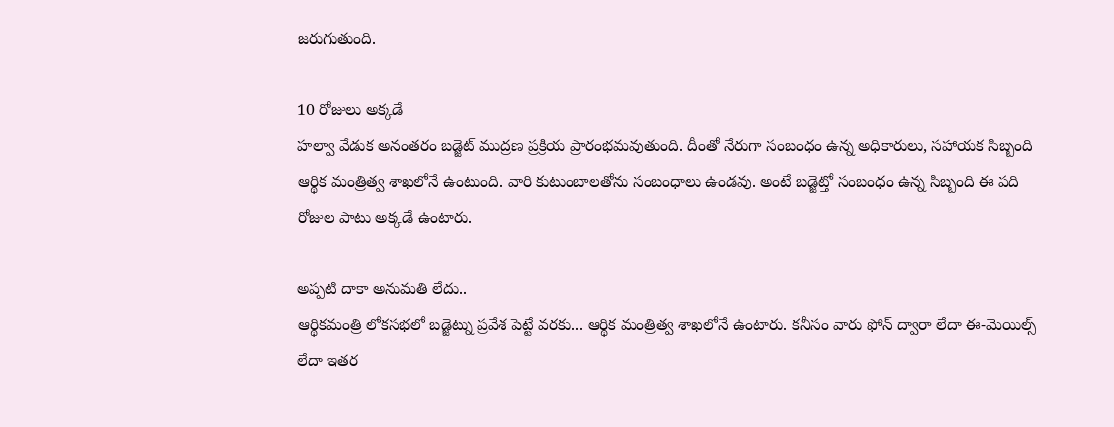జరుగుతుంది.

10 రోజులు అక్కడే
హల్వా వేడుక అనంతరం బడ్జెట్ ముద్రణ ప్రక్రియ ప్రారంభమవుతుంది. దీంతో నేరుగా సంబంధం ఉన్న అధికారులు, సహాయక సిబ్బంది ఆర్థిక మంత్రిత్వ శాఖలోనే ఉంటుంది. వారి కుటుంబాలతోను సంబంధాలు ఉండవు. అంటే బడ్జెట్తో సంబంధం ఉన్న సిబ్బంది ఈ పది రోజుల పాటు అక్కడే ఉంటారు.

అప్పటి దాకా అనుమతి లేదు..
ఆర్థికమంత్రి లోకసభలో బడ్జెట్ను ప్రవేశ పెట్టే వరకు... ఆర్థిక మంత్రిత్వ శాఖలోనే ఉంటారు. కనీసం వారు ఫోన్ ద్వారా లేదా ఈ-మెయిల్స్ లేదా ఇతర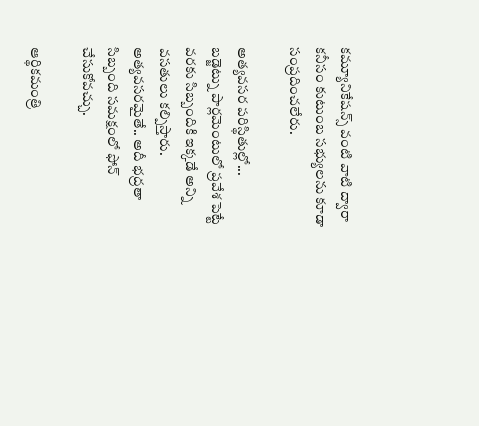కమ్యూనికేషన్స్ వంటి వాటి ద్వారా కనీసం కుటుంబ సభ్యులను కూడా సంప్రదించలేరు.

అత్యవసర పరిస్థితుల్లో...
బడ్జెట్ను పార్లమెంటులో ప్రవేశ పెట్టే వరకు సిబ్బందికి ఇక్కడే అన్ని వసతులు కల్పిస్తారు. అత్యవసరమైతే.. అదీ భద్రతా సిబ్బంది సమక్షంలో ఫోన్ చేసుకోవచ్చు.

ఆర్థికమంత్రి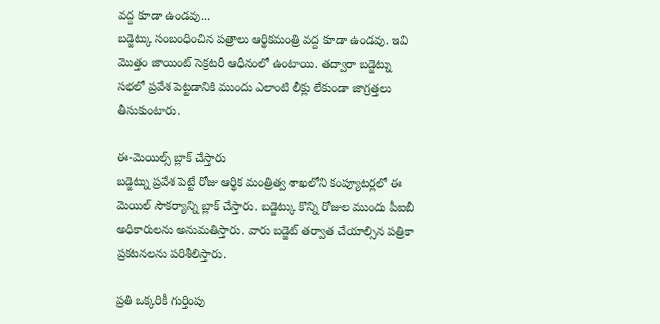వద్ద కూడా ఉండవు...
బడ్జెట్కు సంబంధించిన పత్రాలు ఆర్థికమంత్రి వద్ద కూడా ఉండవు. ఇవి మొత్తం జాయింట్ సెక్రటరీ ఆధీనంలో ఉంటాయి. తద్వారా బడ్జెట్ను సభలో ప్రవేశ పెట్టడానికి ముందు ఎలాంటి లీక్లు లేకుండా జాగ్రత్తలు తీసుకుంటారు.

ఈ-మెయిల్స్ బ్లాక్ చేస్తారు
బడ్జెట్ను ప్రవేశ పెట్టే రోజు ఆర్థిక మంత్రిత్వ శాఖలోని కంప్యూటర్లలో ఈ మెయిల్ సౌకర్యాన్ని బ్లాక్ చేస్తారు. బడ్జెట్కు కొన్ని రోజుల ముందు పీఐబీ అధికారులను అనుమతిస్తారు. వారు బడ్జెట్ తర్వాత చేయాల్సిన పత్రికా ప్రకటనలను పరిశీలిస్తారు.

ప్రతి ఒక్కరికీ గుర్తింపు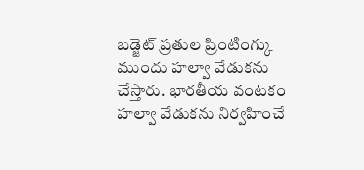బడ్జెట్ ప్రతుల ప్రింటింగ్కు ముందు హల్వా వేడుకను చేస్తారు. భారతీయ వంటకం హల్వా వేడుకను నిర్వహించే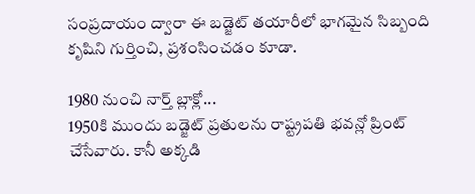సంప్రదాయం ద్వారా ఈ బడ్జెట్ తయారీలో భాగమైన సిబ్బంది కృషిని గుర్తించి, ప్రశంసించడం కూడా.

1980 నుంచి నార్త్ బ్లాక్లో...
1950కి ముందు బడ్జెట్ ప్రతులను రాష్ట్రపతి భవన్లో ప్రింట్ చేసేవారు. కానీ అక్కడి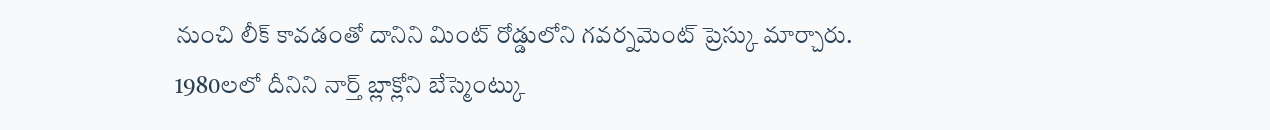నుంచి లీక్ కావడంతో దానిని మింట్ రోడ్డులోని గవర్నమెంట్ ప్రెస్కు మార్చారు. 1980లలో దీనిని నార్త్ బ్లాక్లోని బేస్మెంట్కు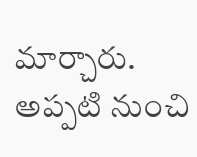మార్చారు. అప్పటి నుంచి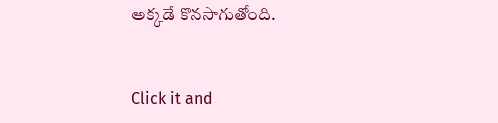అక్కడే కొనసాగుతోంది.


Click it and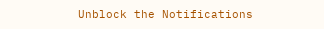Unblock the Notifications